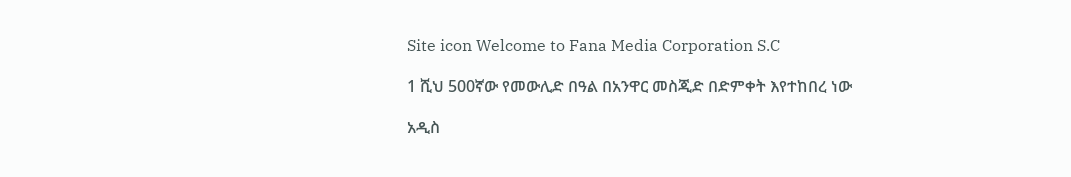Site icon Welcome to Fana Media Corporation S.C

1 ሺህ 500ኛው የመውሊድ በዓል በአንዋር መስጂድ በድምቀት እየተከበረ ነው

አዲስ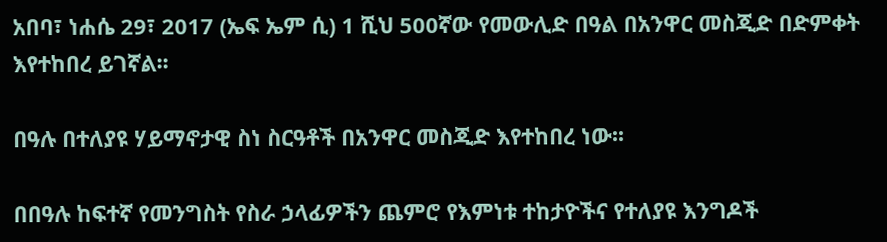አበባ፣ ነሐሴ 29፣ 2017 (ኤፍ ኤም ሲ) 1 ሺህ 500ኛው የመውሊድ በዓል በአንዋር መስጂድ በድምቀት እየተከበረ ይገኛል፡፡

በዓሉ በተለያዩ ሃይማኖታዊ ስነ ስርዓቶች በአንዋር መስጂድ እየተከበረ ነው፡፡

በበዓሉ ከፍተኛ የመንግስት የስራ ኃላፊዎችን ጨምሮ የእምነቱ ተከታዮችና የተለያዩ እንግዶች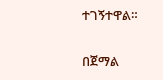ተገኝተዋል።

በጀማል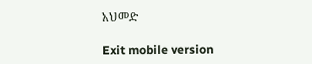አህመድ

Exit mobile version